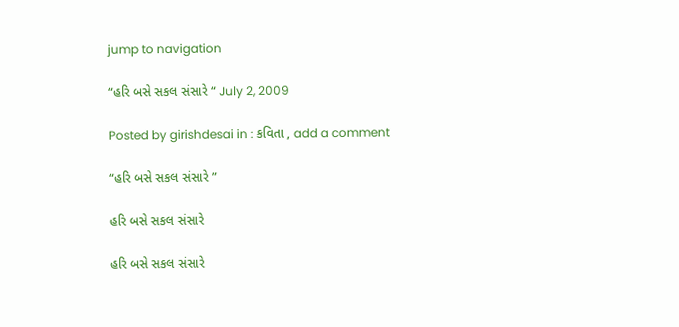jump to navigation

“હરિ બસે સકલ સંસારે “ July 2, 2009

Posted by girishdesai in : કવિતા , add a comment

“હરિ બસે સકલ સંસારે ”

હરિ બસે સકલ સંસારે

હરિ બસે સકલ સંસારે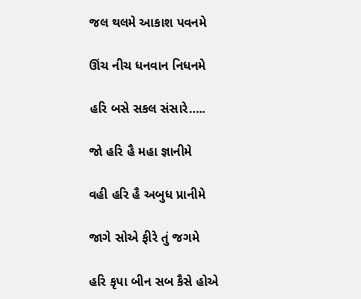જલ થલમે આકાશ પવનમે

ઊંચ નીચ ધનવાન નિધનમે

હરિ બસે સકલ સંસારે…..

જો હરિ હૈ મહા જ્ઞાનીમે

વહી હરિ હૈ અબુધ પ્રાનીમે

જાગે સોએ ફીરે તું જગમે

હરિ કૃપા બીન સબ કૈસે હોએ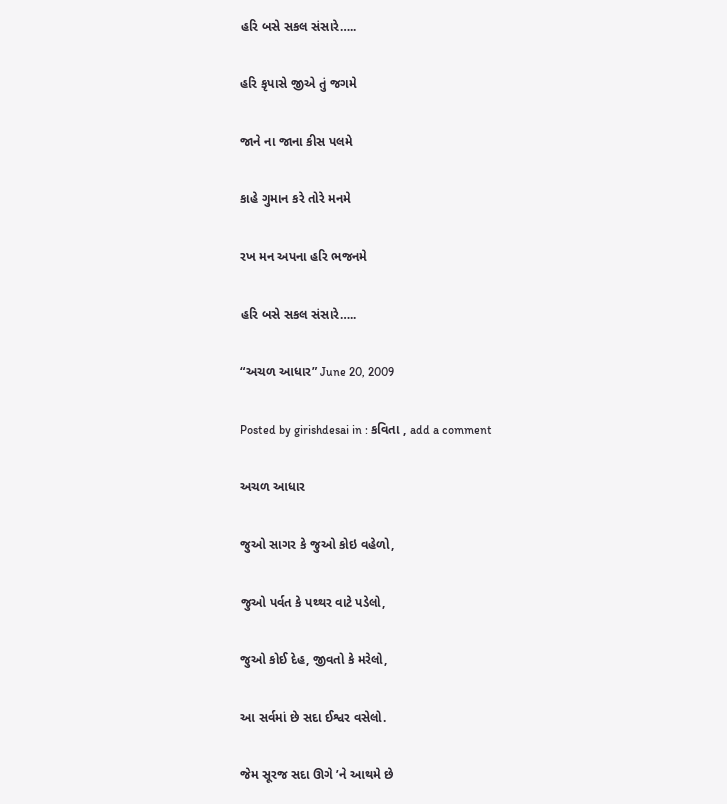હરિ બસે સકલ સંસારે…..

હરિ કૃપાસે જીએ તું જગમે

જાને ના જાના કીસ પલમે

કાહે ગુમાન કરે તોરે મનમે

રખ મન અપના હરિ ભજનમે

હરિ બસે સકલ સંસારે…..

“અચળ આધાર” June 20, 2009

Posted by girishdesai in : કવિતા , add a comment

અચળ આધાર

જુઓ સાગર કે જુઓ કોઇ વહેળો,

જુઓ પર્વત કે પથ્થર વાટે પડેલો,

જુઓ કોઈ દેહ, જીવતો કે મરેલો,

આ સર્વમાં છે સદા ઈશ્વર વસેલો.

જેમ સૂરજ સદા ઊગે ’ને આથમે છે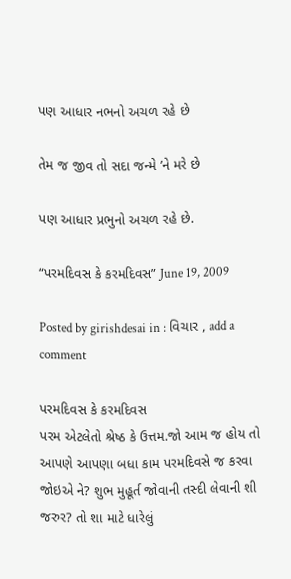પણ આધાર નભનો અચળ રહે છે

તેમ જ જીવ તો સદા જન્મે ’ને મરે છે

પણ આધાર પ્રભુનો અચળ રહે છે.

“પરમદિવસ કે કરમદિવસ” June 19, 2009

Posted by girishdesai in : વિચાર , add a comment

પરમદિવસ કે કરમદિવસ
પરમ એટલેતો શ્રેષ્ઠ કે ઉત્તમ.જો આમ જ હોય તો
આપણે આપણા બધા કામ પરમદિવસે જ કરવા
જોઇએ ને? શુભ મુહૂર્ત જોવાની તસ્દી લેવાની શી
જરુર? તો શા માટે ધારેલું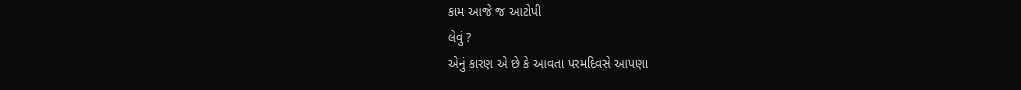કામ આજે જ આટોપી
લેવું ?
એનું કારણ એ છે કે આવતા પરમદિવસે આપણા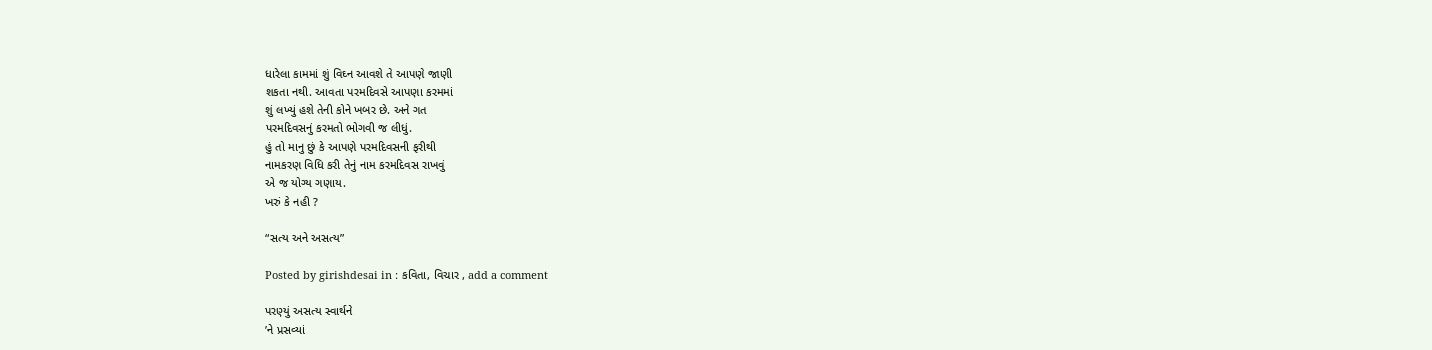ધારેલા કામમાં શું વિઘ્ન આવશે તે આપણે જાણી
શકતા નથી. આવતા પરમદિવસે આપણા કરમમાં
શું લખ્યું હશે તેની કોને ખબર છે. અને ગત
પરમદિવસનું કરમતો ભોગવી જ લીધું.
હું તો માનુ છું કે આપણે પરમદિવસની ફરીથી
નામકરણ વિધિ કરી તેનું નામ કરમદિવસ રાખવું
એ જ યોગ્ય ગણાય.
ખરું કે નહી ?

“સત્ય અને અસત્ય”

Posted by girishdesai in : કવિતા, વિચાર , add a comment

પરણ્યું અસત્ય સ્વાર્થને
’ને પ્રસવ્યાં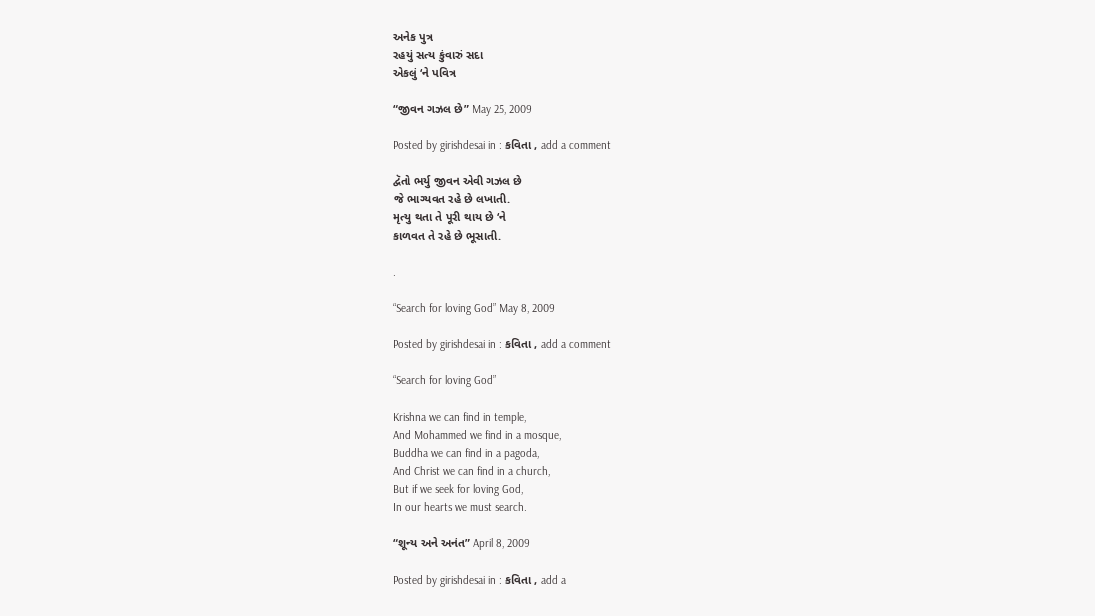અનેક પુત્ર
રહયું સત્ય કુંવારું સદા
એકલું ‘ને પવિત્ર

“જીવન ગઝલ છે” May 25, 2009

Posted by girishdesai in : કવિતા , add a comment

દ્વૅતો ભર્યુ જીવન એવી ગઝલ છે
જે ભાગ્યવત રહે છે લખાતી.
મૃત્યુ થતા તે પૂરી થાય છે ‘ને
કાળવત તે રહે છે ભૂસાતી.

.

“Search for loving God” May 8, 2009

Posted by girishdesai in : કવિતા , add a comment

“Search for loving God”

Krishna we can find in temple,
And Mohammed we find in a mosque,
Buddha we can find in a pagoda,
And Christ we can find in a church,
But if we seek for loving God,
In our hearts we must search.

“શૂન્ય અને અનંત” April 8, 2009

Posted by girishdesai in : કવિતા , add a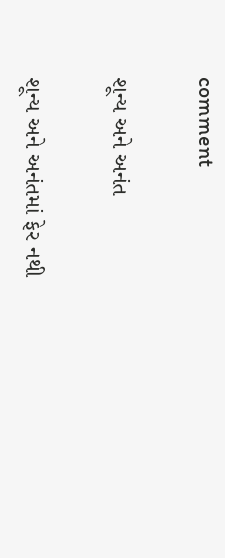comment

શૂન્ય અને અનંત

શૂન્ય અને અનંતમાં ફેર નથી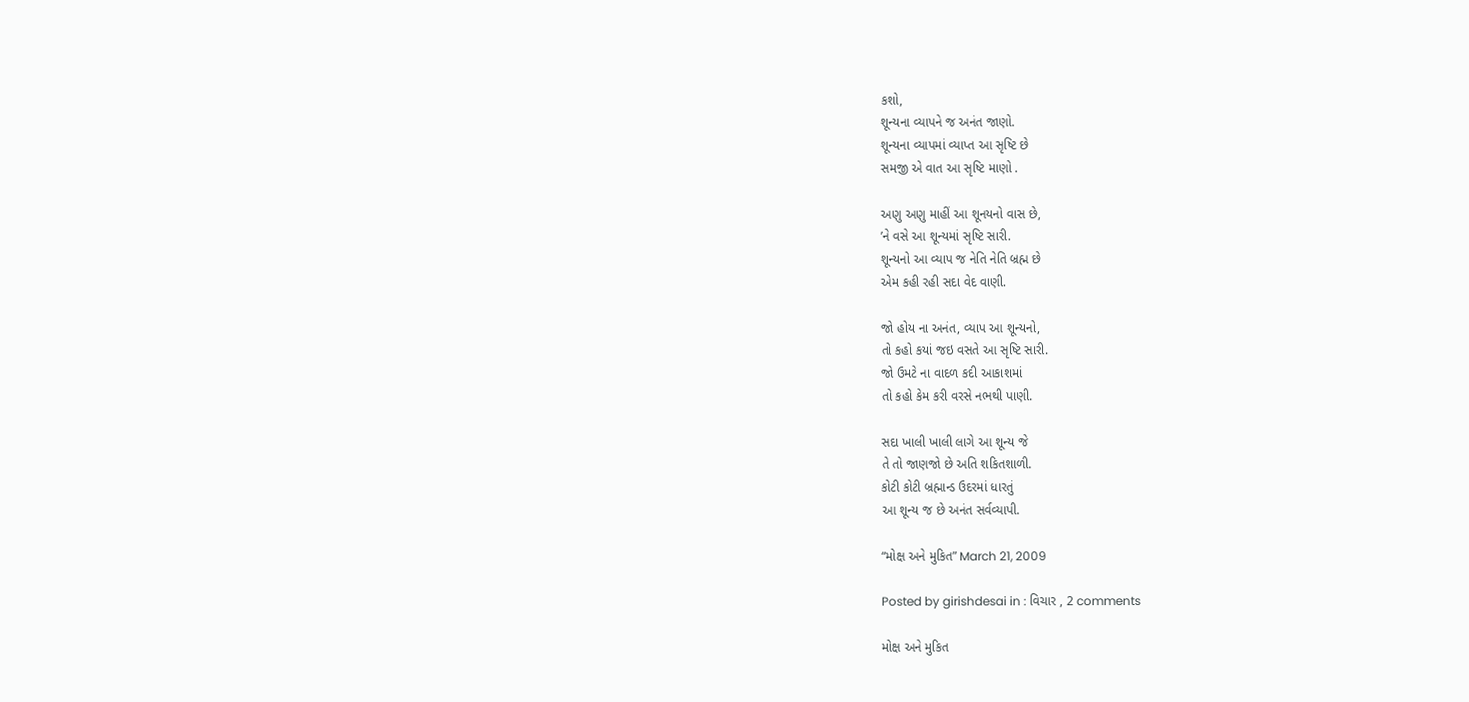કશો,
શૂન્યના વ્યાપને જ અનંત જાણો.
શૂન્યના વ્યાપમાં વ્યાપ્ત આ સૃષ્ટિ છે
સમજી એ વાત આ સૃષ્ટિ માણો .

અણુ અણુ માહીં આ શૂનયનો વાસ છે,
’ને વસે આ શૂન્યમાં સૃષ્ટિ સારી.
શૂન્યનો આ વ્યાપ જ નેતિ નેતિ બ્રહ્મ છે
એમ કહી રહી સદા વેદ વાણી.

જો હોય ના અનંત, વ્યાપ આ શૂન્યનો,
તો કહો કયાં જઇ વસતે આ સૃષ્ટિ સારી.
જો ઉમટે ના વાદળ કદી આકાશમાં
તો કહો કેમ કરી વરસે નભથી પાણી.

સદા ખાલી ખાલી લાગે આ શૂન્ય જે
તે તો જાણજો છે અતિ શકિતશાળી.
કોટી કોટી બ્રહ્માન્ડ ઉદરમાં ધારતું
આ શૂન્ય જ છે અનંત સર્વવ્યાપી.

“મોક્ષ અને મુકિત” March 21, 2009

Posted by girishdesai in : વિચાર , 2 comments

મોક્ષ અને મુકિત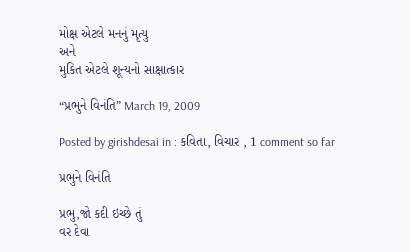મોક્ષ એટલે મનનું મૃત્યુ
અને
મુકિત એટલે શૂન્યનો સાક્ષાત્કાર

“પ્રભુને વિનંતિ” March 19, 2009

Posted by girishdesai in : કવિતા, વિચાર , 1 comment so far

પ્રભુને વિનંતિ

પ્રભુ,જો કદી ઇચ્છે તું
વર દેવા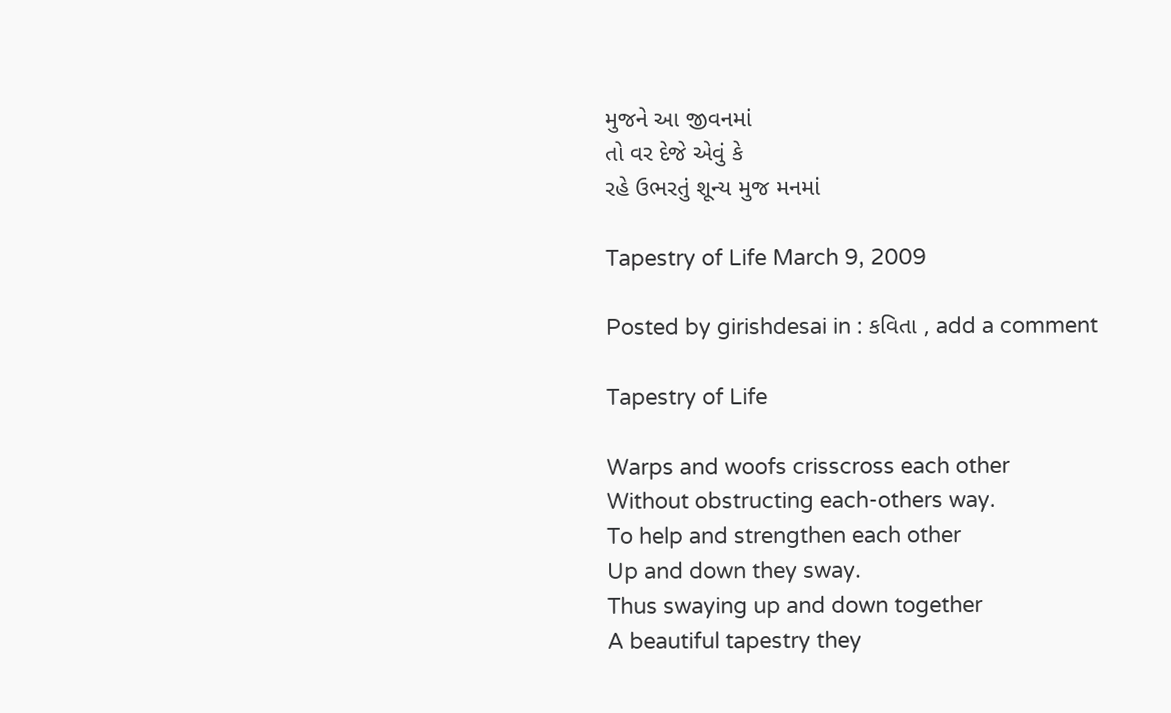મુજને આ જીવનમાં
તો વર દેજે એવું કે
રહે ઉભરતું શૂન્ય મુજ મનમાં

Tapestry of Life March 9, 2009

Posted by girishdesai in : કવિતા , add a comment

Tapestry of Life

Warps and woofs crisscross each other
Without obstructing each-others way.
To help and strengthen each other
Up and down they sway.
Thus swaying up and down together
A beautiful tapestry they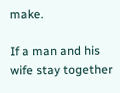make.

If a man and his wife stay together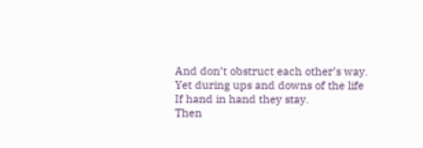And don’t obstruct each other’s way.
Yet during ups and downs of the life
If hand in hand they stay.
Then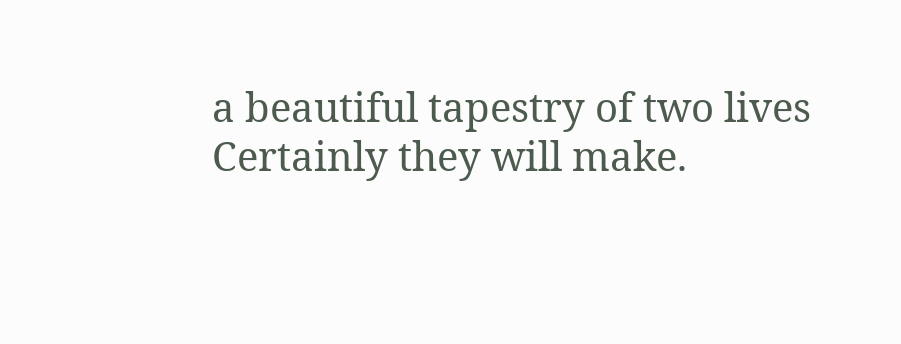a beautiful tapestry of two lives
Certainly they will make.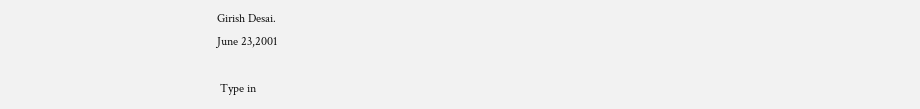Girish Desai.
June 23,2001

 Type in